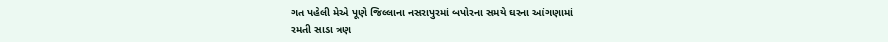ગત પહેલી મેએ પૂણે જિલ્લાના નસરાપુરમાં બપોરના સમયે ઘરના આંગણામાં
રમતી સાડા ત્રણ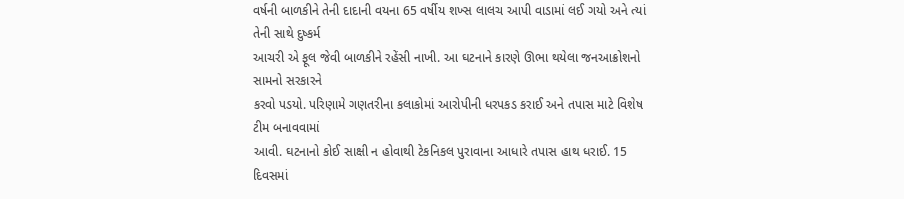વર્ષની બાળકીને તેની દાદાની વયના 65 વર્ષીય શખ્સ લાલચ આપી વાડામાં લઈ ગયો અને ત્યાં તેની સાથે દુષ્કર્મ
આચરી એ ફૂલ જેવી બાળકીને રહેંસી નાખી. આ ઘટનાને કારણે ઊભા થયેલા જનઆક્રોશનો સામનો સરકારને
કરવો પડયો. પરિણામે ગણતરીના કલાકોમાં આરોપીની ધરપકડ કરાઈ અને તપાસ માટે વિશેષ ટીમ બનાવવામાં
આવી. ઘટનાનો કોઈ સાક્ષી ન હોવાથી ટેકનિકલ પુરાવાના આધારે તપાસ હાથ ધરાઈ. 15 દિવસમાં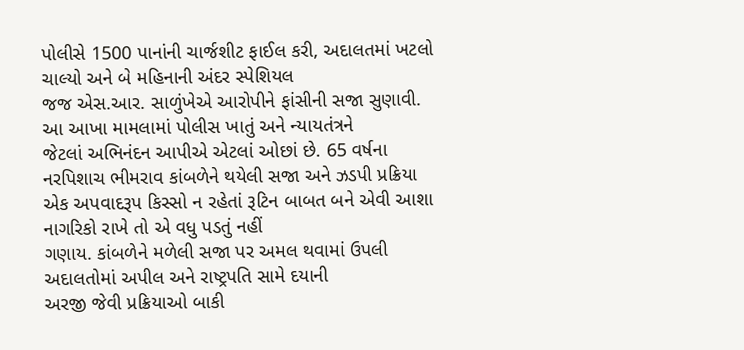પોલીસે 1500 પાનાંની ચાર્જશીટ ફાઈલ કરી, અદાલતમાં ખટલો ચાલ્યો અને બે મહિનાની અંદર સ્પેશિયલ
જજ એસ.આર. સાળુંખેએ આરોપીને ફાંસીની સજા સુણાવી. આ આખા મામલામાં પોલીસ ખાતું અને ન્યાયતંત્રને
જેટલાં અભિનંદન આપીએ એટલાં ઓછાં છે. 65 વર્ષના નરપિશાચ ભીમરાવ કાંબળેને થયેલી સજા અને ઝડપી પ્રક્રિયા
એક અપવાદરૂપ કિસ્સો ન રહેતાં રૂટિન બાબત બને એવી આશા નાગરિકો રાખે તો એ વધુ પડતું નહીં
ગણાય. કાંબળેને મળેલી સજા પર અમલ થવામાં ઉપલી અદાલતોમાં અપીલ અને રાષ્ટ્રપતિ સામે દયાની
અરજી જેવી પ્રક્રિયાઓ બાકી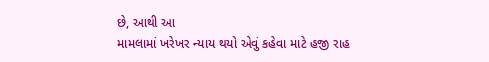છે, આથી આ
મામલામાં ખરેખર ન્યાય થયો એવું કહેવા માટે હજી રાહ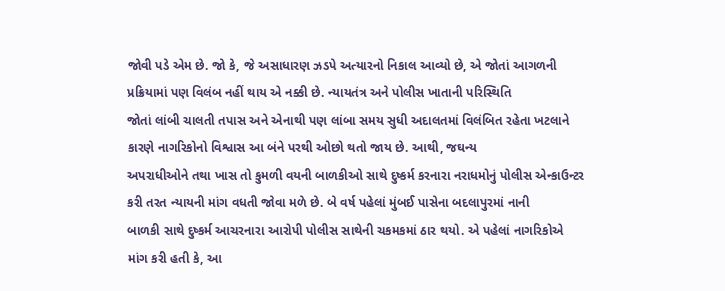જોવી પડે એમ છે. જો કે, જે અસાધારણ ઝડપે અત્યારનો નિકાલ આવ્યો છે, એ જોતાં આગળની
પ્રક્રિયામાં પણ વિલંબ નહીં થાય એ નક્કી છે. ન્યાયતંત્ર અને પોલીસ ખાતાની પરિસ્થિતિ
જોતાં લાંબી ચાલતી તપાસ અને એનાથી પણ લાંબા સમય સુધી અદાલતમાં વિલંબિત રહેતા ખટલાને
કારણે નાગરિકોનો વિશ્વાસ આ બંને પરથી ઓછો થતો જાય છે. આથી, જઘન્ય
અપરાધીઓને તથા ખાસ તો કુમળી વયની બાળકીઓ સાથે દુષ્કર્મ કરનારા નરાધમોનું પોલીસ એન્કાઉન્ટર
કરી તરત ન્યાયની માંગ વધતી જોવા મળે છે. બે વર્ષ પહેલાં મુંબઈ પાસેના બદલાપુરમાં નાની
બાળકી સાથે દુષ્કર્મ આચરનારા આરોપી પોલીસ સાથેની ચકમકમાં ઠાર થયો. એ પહેલાં નાગરિકોએ
માંગ કરી હતી કે, આ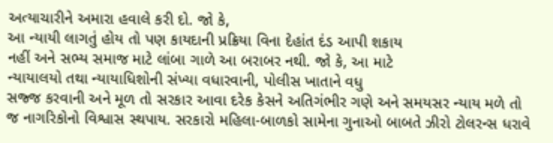અત્યાચારીને અમારા હવાલે કરી દો. જો કે,
આ ન્યાયી લાગતું હોય તો પણ કાયદાની પ્રક્રિયા વિના દેહાંત દંડ આપી શકાય
નહીં અને સભ્ય સમાજ માટે લાંબા ગાળે આ બરાબર નથી. જો કે, આ માટે
ન્યાયાલયો તથા ન્યાયાધિશોની સંખ્યા વધારવાની, પોલીસ ખાતાને વધુ
સજ્જ કરવાની અને મૂળ તો સરકાર આવા દરેક કેસને અતિગંભીર ગણે અને સમયસર ન્યાય મળે તો
જ નાગરિકોનો વિશ્વાસ સ્થપાય. સરકારો મહિલા-બાળકો સામેના ગુનાઓ બાબતે ઝીરો ટોલરન્સ ધરાવે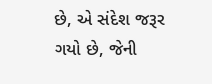છે, એ સંદેશ જરૂર ગયો છે, જેની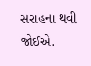સરાહના થવી
જોઈએ.